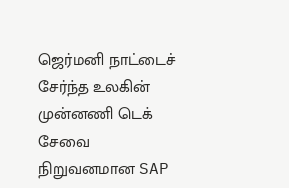ஜெர்மனி நாட்டைச் சேர்ந்த உலகின் முன்னணி டெக் சேவை நிறுவனமான SAP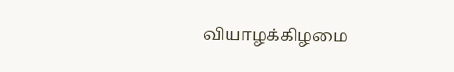வியாழக்கிழமை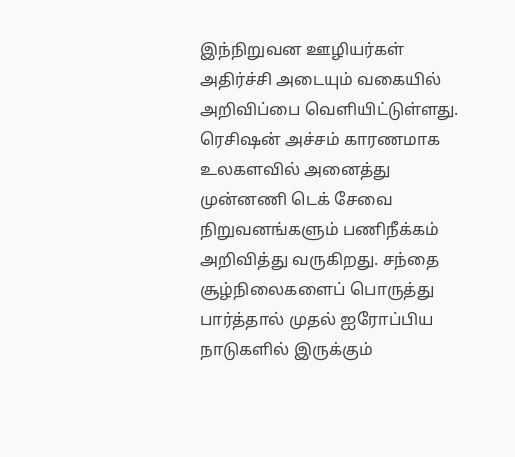இந்நிறுவன ஊழியர்கள் அதிர்ச்சி அடையும் வகையில் அறிவிப்பை வெளியிட்டுள்ளது.
ரெசிஷன் அச்சம் காரணமாக உலகளவில் அனைத்து முன்னணி டெக் சேவை நிறுவனங்களும் பணிநீக்கம் அறிவித்து வருகிறது. சந்தை சூழ்நிலைகளைப் பொருத்து பார்த்தால் முதல் ஐரோப்பிய நாடுகளில் இருக்கும்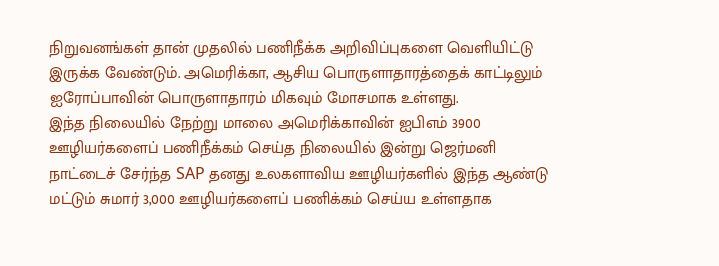நிறுவனங்கள் தான் முதலில் பணிநீக்க அறிவிப்புகளை வெளியிட்டு இருக்க வேண்டும். அமெரிக்கா, ஆசிய பொருளாதாரத்தைக் காட்டிலும் ஐரோப்பாவின் பொருளாதாரம் மிகவும் மோசமாக உள்ளது.
இந்த நிலையில் நேற்று மாலை அமெரிக்காவின் ஐபிஎம் 3900 ஊழியர்களைப் பணிநீக்கம் செய்த நிலையில் இன்று ஜெர்மனி நாட்டைச் சேர்ந்த SAP தனது உலகளாவிய ஊழியர்களில் இந்த ஆண்டு மட்டும் சுமார் 3,000 ஊழியர்களைப் பணிக்கம் செய்ய உள்ளதாக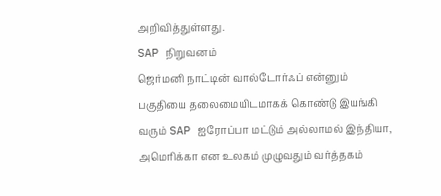அறிவித்துள்ளது.
SAP நிறுவனம்
ஜெர்மனி நாட்டின் வால்டோர்ஃப் என்னும் பகுதியை தலைமையிடமாகக் கொண்டு இயங்கி வரும் SAP ஐரோப்பா மட்டும் அல்லாமல் இந்தியா, அமெரிக்கா என உலகம் முழுவதும் வர்த்தகம்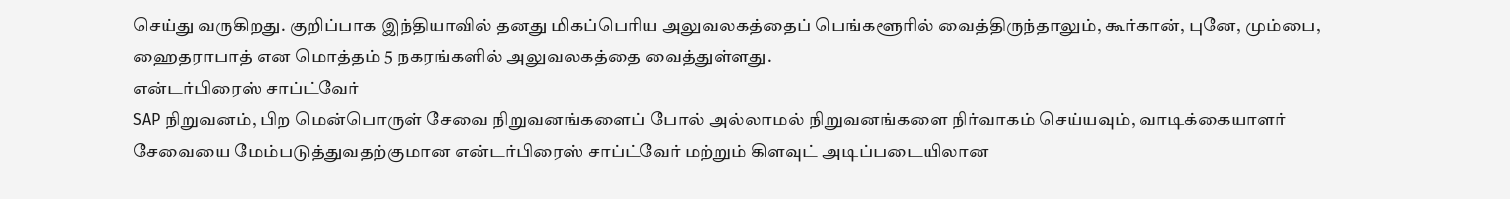செய்து வருகிறது. குறிப்பாக இந்தியாவில் தனது மிகப்பெரிய அலுவலகத்தைப் பெங்களூரில் வைத்திருந்தாலும், கூர்கான், புனே, மும்பை, ஹைதராபாத் என மொத்தம் 5 நகரங்களில் அலுவலகத்தை வைத்துள்ளது.
என்டர்பிரைஸ் சாப்ட்வேர்
SAP நிறுவனம், பிற மென்பொருள் சேவை நிறுவனங்களைப் போல் அல்லாமல் நிறுவனங்களை நிர்வாகம் செய்யவும், வாடிக்கையாளர் சேவையை மேம்படுத்துவதற்குமான என்டர்பிரைஸ் சாப்ட்வேர் மற்றும் கிளவுட் அடிப்படையிலான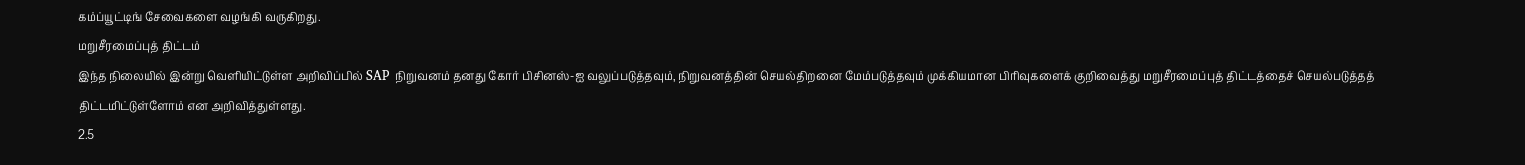கம்ப்யூட்டிங் சேவைகளை வழங்கி வருகிறது.
மறுசீரமைப்புத் திட்டம்
இந்த நிலையில் இன்று வெளியிட்டுள்ள அறிவிப்பில் SAP நிறுவனம் தனது கோர் பிசினஸ்-ஐ வலுப்படுத்தவும், நிறுவனத்தின் செயல்திறனை மேம்படுத்தவும் முக்கியமான பிரிவுகளைக் குறிவைத்து மறுசீரமைப்புத் திட்டத்தைச் செயல்படுத்தத் திட்டமிட்டுள்ளோம் என அறிவித்துள்ளது.
2.5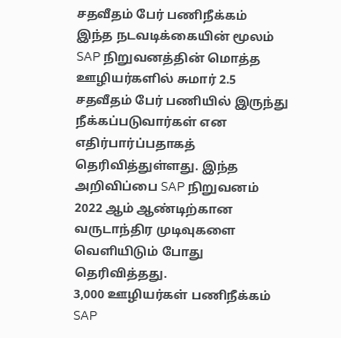சதவீதம் பேர் பணிநீக்கம்
இந்த நடவடிக்கையின் மூலம் SAP நிறுவனத்தின் மொத்த ஊழியர்களில் சுமார் 2.5 சதவீதம் பேர் பணியில் இருந்து நீக்கப்படுவார்கள் என எதிர்பார்ப்பதாகத் தெரிவித்துள்ளது. இந்த அறிவிப்பை SAP நிறுவனம் 2022 ஆம் ஆண்டிற்கான வருடாந்திர முடிவுகளை வெளியிடும் போது தெரிவித்தது.
3,000 ஊழியர்கள் பணிநீக்கம்
SAP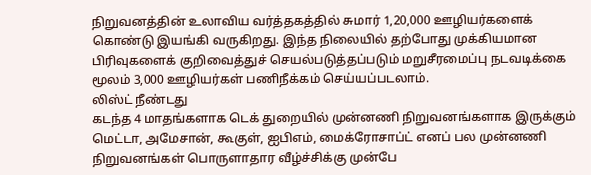நிறுவனத்தின் உலாவிய வர்த்தகத்தில் சுமார் 1,20,000 ஊழியர்களைக் கொண்டு இயங்கி வருகிறது. இந்த நிலையில் தற்போது முக்கியமான பிரிவுகளைக் குறிவைத்துச் செயல்படுத்தப்படும் மறுசீரமைப்பு நடவடிக்கை மூலம் 3,000 ஊழியர்கள் பணிநீக்கம் செய்யப்படலாம்.
லிஸ்ட் நீண்டது
கடந்த 4 மாதங்களாக டெக் துறையில் முன்னணி நிறுவனங்களாக இருக்கும் மெட்டா, அமேசான், கூகுள், ஐபிஎம், மைக்ரோசாப்ட் எனப் பல முன்னணி நிறுவனங்கள் பொருளாதார வீழ்ச்சிக்கு முன்பே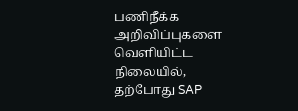பணிநீக்க அறிவிப்புகளை வெளியிட்ட நிலையில், தற்போது SAP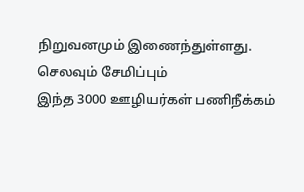நிறுவனமும் இணைந்துள்ளது.
செலவும் சேமிப்பும்
இந்த 3000 ஊழியர்கள் பணிநீக்கம்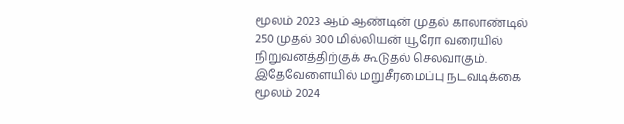மூலம் 2023 ஆம் ஆண்டின் முதல் காலாண்டில் 250 முதல் 300 மில்லியன் யூரோ வரையில் நிறுவனத்திற்குக் கூடுதல் செலவாகும். இதேவேளையில் மறுசீரமைப்பு நடவடிக்கை மூலம் 2024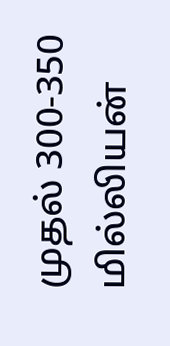முதல் 300-350 மில்லியன்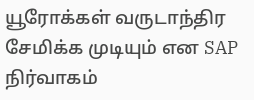யூரோக்கள் வருடாந்திர சேமிக்க முடியும் என SAP நிர்வாகம்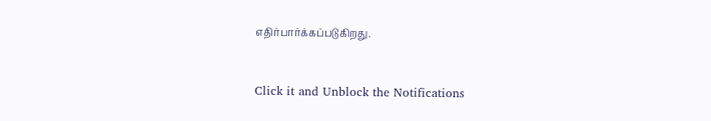எதிர்பார்க்கப்படுகிறது.


Click it and Unblock the Notifications